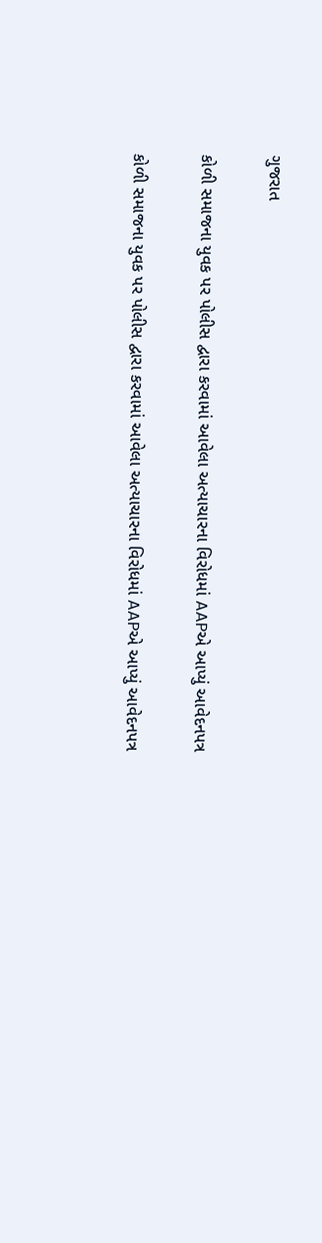ગુજરાત

કોળી સમાજના યુવક પર પોલીસ દ્વારા કરવામાં આવેલા અત્યાચારના વિરોધમાં AAPએ આપ્યું આવેદનપત્ર

કોળી સમાજના યુવક પર પોલીસ દ્વારા કરવામાં આવેલા અત્યાચારના વિરોધમાં AAPએ આપ્યું આવેદનપત્ર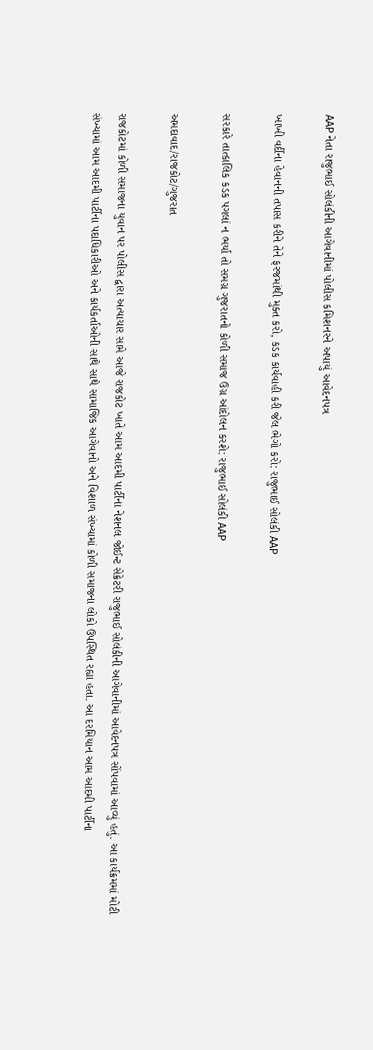AAP નેતા રાજુભાઈ સોલંકીની આગેવાનીમાં પોલીસ કમિશનરને અપાયું આવેદનપત્ર

ખાખી વર્દીના હેવાનની તપાસ કરીને તેને ફરજમાંથી મુક્ત કરો, કડક કાર્યવાહી કરી જેલ ભેગો કરો: રાજુભાઈ સોલંકી AAP

સરકારે તાત્કાલિક કડક પગલાં ન ભર્યા તો સમગ્ર ગુજરાતનો કોળી સમાજ ઉગ્ર આંદોલન કરશે: રાજુભાઈ સોલંકી AAP

અમદાવાદ/રાજકોટ/ગુજરાત

રાજકોટમાં કોળી સમાજના યુવાન પર પોલીસ દ્વારા અત્યાચાર સામે આજે રાજકોટ ખાતે આમ આદમી પાર્ટીના નેશનલ જોઈન્ટ સેક્રેટરી રાજુભાઈ સોલંકીની આગેવાનીમાં આવેદનપત્ર સોંપવામાં આવ્યું હતું. આ કાર્યક્રમમાં મોટી સંખ્યામાં આમ આદમી પાર્ટીના પદાધિકારીઓ અને કાર્યકર્તાઓની સાથે સાથે સામાજિક આગેવાનો અને વિશાળ સંખ્યામાં કોળી સમાજના લોકો ઉપસ્થિત રહ્યા હતા. આ દરમિયાન આમ આદમી પાર્ટીના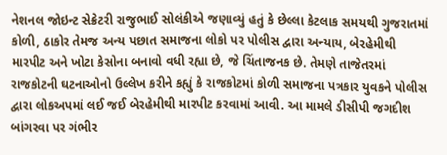નેશનલ જોઇન્ટ સેક્રેટરી રાજુભાઈ સોલંકીએ જણાવ્યું હતું કે છેલ્લા કેટલાક સમયથી ગુજરાતમાં કોળી, ઠાકોર તેમજ અન્ય પછાત સમાજના લોકો પર પોલીસ દ્વારા અન્યાય, બેરહેમીથી મારપીટ અને ખોટા કેસોના બનાવો વધી રહ્યા છે, જે ચિંતાજનક છે. તેમણે તાજેતરમાં રાજકોટની ઘટનાઓનો ઉલ્લેખ કરીને કહ્યું કે રાજકોટમાં કોળી સમાજના પત્રકાર યુવકને પોલીસ દ્વારા લોકઅપમાં લઈ જઈ બેરહેમીથી મારપીટ કરવામાં આવી. આ મામલે ડીસીપી જગદીશ બાંગરવા પર ગંભીર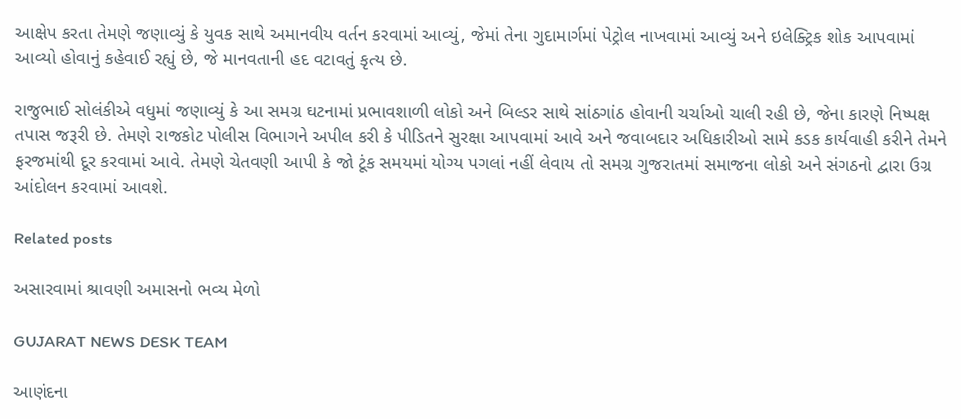આક્ષેપ કરતા તેમણે જણાવ્યું કે યુવક સાથે અમાનવીય વર્તન કરવામાં આવ્યું, જેમાં તેના ગુદામાર્ગમાં પેટ્રોલ નાખવામાં આવ્યું અને ઇલેક્ટ્રિક શોક આપવામાં આવ્યો હોવાનું કહેવાઈ રહ્યું છે, જે માનવતાની હદ વટાવતું કૃત્ય છે.

રાજુભાઈ સોલંકીએ વધુમાં જણાવ્યું કે આ સમગ્ર ઘટનામાં પ્રભાવશાળી લોકો અને બિલ્ડર સાથે સાંઠગાંઠ હોવાની ચર્ચાઓ ચાલી રહી છે, જેના કારણે નિષ્પક્ષ તપાસ જરૂરી છે. તેમણે રાજકોટ પોલીસ વિભાગને અપીલ કરી કે પીડિતને સુરક્ષા આપવામાં આવે અને જવાબદાર અધિકારીઓ સામે કડક કાર્યવાહી કરીને તેમને ફરજમાંથી દૂર કરવામાં આવે. તેમણે ચેતવણી આપી કે જો ટૂંક સમયમાં યોગ્ય પગલાં નહીં લેવાય તો સમગ્ર ગુજરાતમાં સમાજના લોકો અને સંગઠનો દ્વારા ઉગ્ર આંદોલન કરવામાં આવશે.

Related posts

અસારવામાં શ્રાવણી અમાસનો ભવ્ય મેળો

GUJARAT NEWS DESK TEAM

આણંદના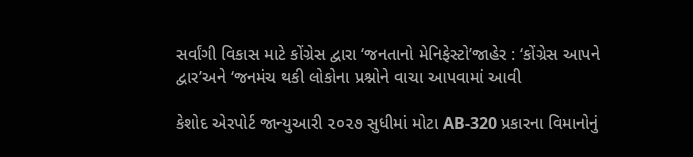સર્વાંગી વિકાસ માટે કોંગ્રેસ દ્વારા ‘જનતાનો મેનિફેસ્ટો’જાહેર : ‘કોંગ્રેસ આપને દ્વાર’અને ‘જનમંચ થકી લોકોના પ્રશ્નોને વાચા આપવામાં આવી

કેશોદ એરપોર્ટ જાન્યુઆરી ૨૦૨૭ સુધીમાં મોટા AB-320 પ્રકારના વિમાનોનું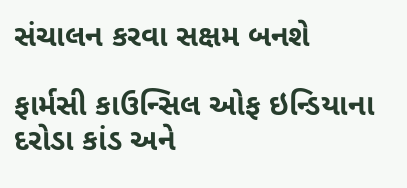સંચાલન કરવા સક્ષમ બનશે

ફાર્મસી કાઉન્સિલ ઓફ ઇન્ડિયાના દરોડા કાંડ અને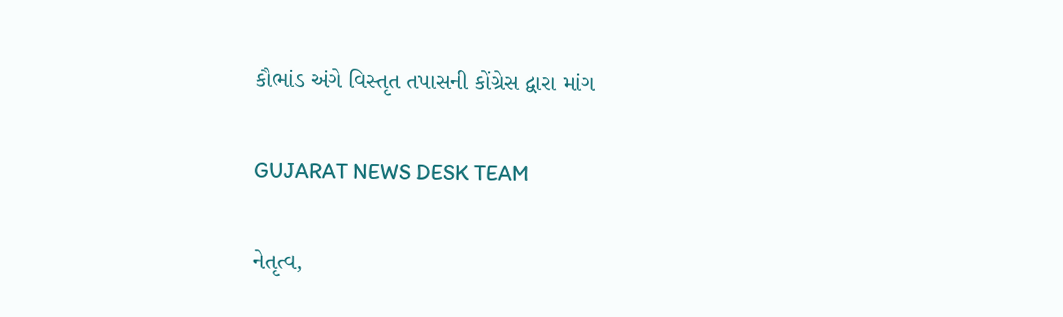કૌભાંડ અંગે વિસ્તૃત તપાસની કોંગ્રેસ દ્વારા માંગ

GUJARAT NEWS DESK TEAM

નેતૃત્વ,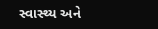સ્વાસ્થ્ય અને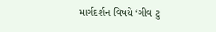માર્ગદર્શન વિષયે ‘ગીવ ટુ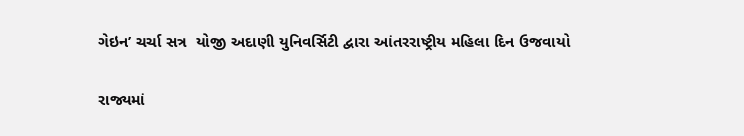ગેઇન’ ચર્ચા સત્ર  યોજી અદાણી યુનિવર્સિટી દ્વારા આંતરરાષ્ટ્રીય મહિલા દિન ઉજવાયો

રાજ્યમાં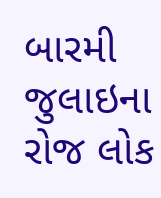બારમી જુલાઇના રોજ લોક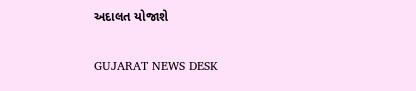અદાલત યોજાશે

GUJARAT NEWS DESK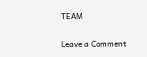TEAM

Leave a Comment